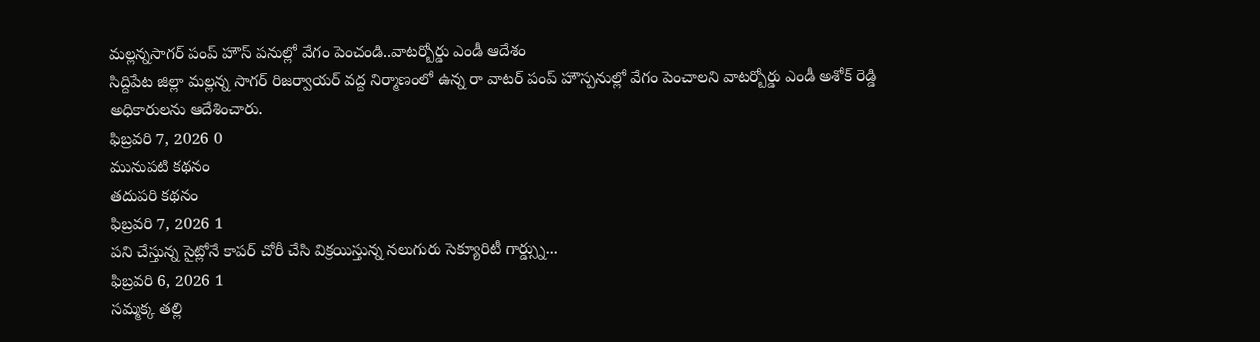మల్లన్నసాగర్ పంప్ హౌస్ పనుల్లో వేగం పెంచండి..వాటర్బోర్డు ఎండీ ఆదేశం
సిద్దిపేట జిల్లా మల్లన్న సాగర్ రిజర్వాయర్ వద్ద నిర్మాణంలో ఉన్న రా వాటర్ పంప్ హౌస్పనుల్లో వేగం పెంచాలని వాటర్బోర్డు ఎండీ అశోక్ రెడ్డి అధికారులను ఆదేశించారు.
ఫిబ్రవరి 7, 2026 0
మునుపటి కథనం
తదుపరి కథనం
ఫిబ్రవరి 7, 2026 1
పని చేస్తున్న సైట్లోనే కాపర్ చోరీ చేసి విక్రయిస్తున్న నలుగురు సెక్యూరిటీ గార్డ్స్ను...
ఫిబ్రవరి 6, 2026 1
సమ్మక్క తల్లి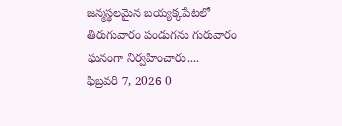జన్మస్థలమైన బయ్యక్కపేటలో తిరుగువారం పండుగను గురువారం ఘనంగా నిర్వహించారు....
ఫిబ్రవరి 7, 2026 0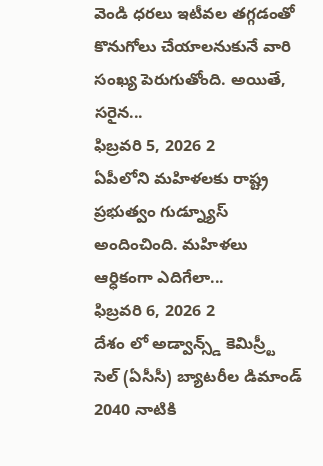వెండి ధరలు ఇటీవల తగ్గడంతో కొనుగోలు చేయాలనుకునే వారి సంఖ్య పెరుగుతోంది. అయితే, సరైన...
ఫిబ్రవరి 5, 2026 2
ఏపీలోని మహిళలకు రాష్ట్ర ప్రభుత్వం గుడ్న్యూస్ అందించింది. మహిళలు ఆర్ధికంగా ఎదిగేలా...
ఫిబ్రవరి 6, 2026 2
దేశం లో అడ్వాన్స్డ్ కెమిస్ర్టీ సెల్ (ఏసీసీ) బ్యాటరీల డిమాండ్ 2040 నాటికి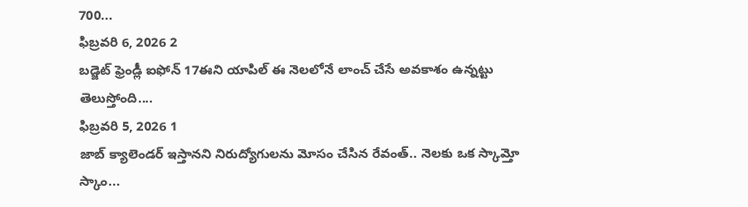700...
ఫిబ్రవరి 6, 2026 2
బడ్జెట్ ఫ్రెండ్లీ ఐఫోన్ 17ఈని యాపిల్ ఈ నెలలోనే లాంచ్ చేసే అవకాశం ఉన్నట్టు తెలుస్తోంది....
ఫిబ్రవరి 5, 2026 1
జాబ్ క్యాలెండర్ ఇస్తానని నిరుద్యోగులను మోసం చేసిన రేవంత్.. నెలకు ఒక స్కామ్తో స్కాం...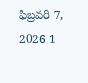ఫిబ్రవరి 7, 2026 1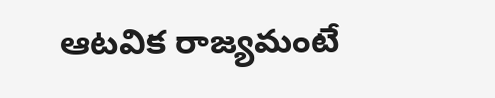ఆటవిక రాజ్యమంటే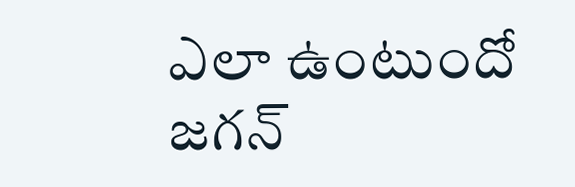ఎలా ఉంటుందో జగన్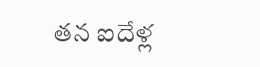తన ఐదేళ్ల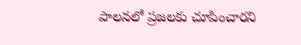పాలనలో ప్రజలకు చూపించారని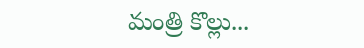మంత్రి కొల్లు...